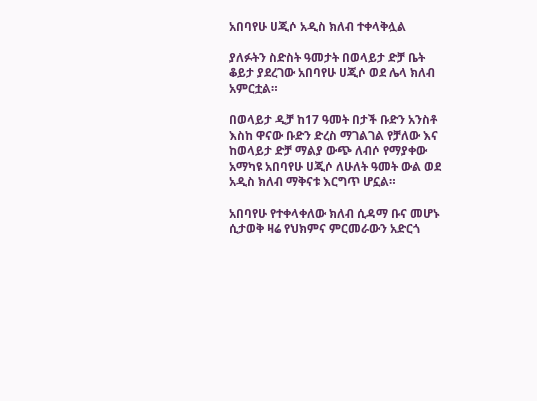አበባየሁ ሀጂሶ አዲስ ክለብ ተቀላቅሏል

ያለፉትን ስድስት ዓመታት በወላይታ ድቻ ቤት ቆይታ ያደረገው አበባየሁ ሀጂሶ ወደ ሌላ ክለብ አምርቷል።

በወላይታ ዲቻ ከ17 ዓመት በታች ቡድን አንስቶ እስከ ዋናው ቡድን ድረስ ማገልገል የቻለው እና ከወላይታ ድቻ ማልያ ውጭ ለብሶ የማያቀው አማካዩ አበባየሁ ሀጂሶ ለሁለት ዓመት ውል ወደ አዲስ ክለብ ማቅናቱ እርግጥ ሆኗል።

አበባየሁ የተቀላቀለው ክለብ ሲዳማ ቡና መሆኑ ሲታወቅ ዛሬ የህክምና ምርመራውን አድርጎ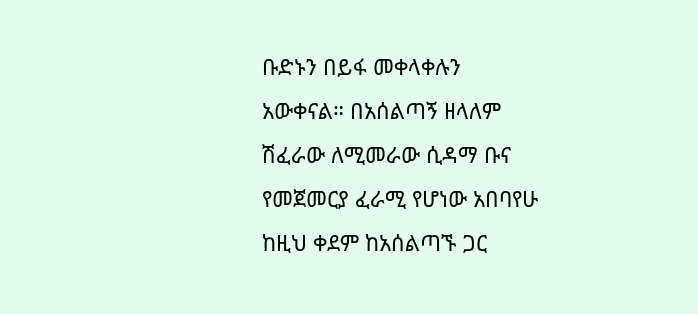ቡድኑን በይፋ መቀላቀሉን አውቀናል። በአሰልጣኝ ዘላለም ሽፈራው ለሚመራው ሲዳማ ቡና የመጀመርያ ፈራሚ የሆነው አበባየሁ ከዚህ ቀደም ከአሰልጣኙ ጋር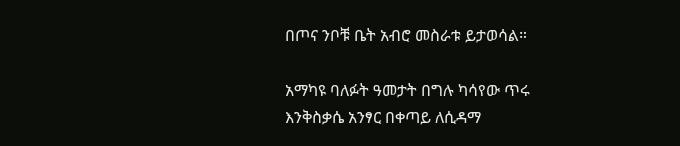በጦና ንቦቹ ቤት አብሮ መስራቱ ይታወሳል።

አማካዩ ባለፉት ዓመታት በግሉ ካሳየው ጥሩ እንቅስቃሴ አንፃር በቀጣይ ለሲዳማ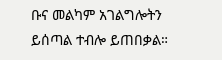ቡና መልካም አገልግሎትን ይሰጣል ተብሎ ይጠበቃል።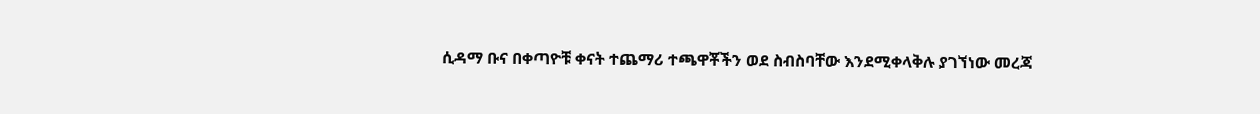ሲዳማ ቡና በቀጣዮቹ ቀናት ተጨማሪ ተጫዋቾችን ወደ ስብስባቸው እንደሚቀላቅሉ ያገኘነው መረጃ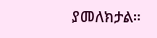ያመለክታል።